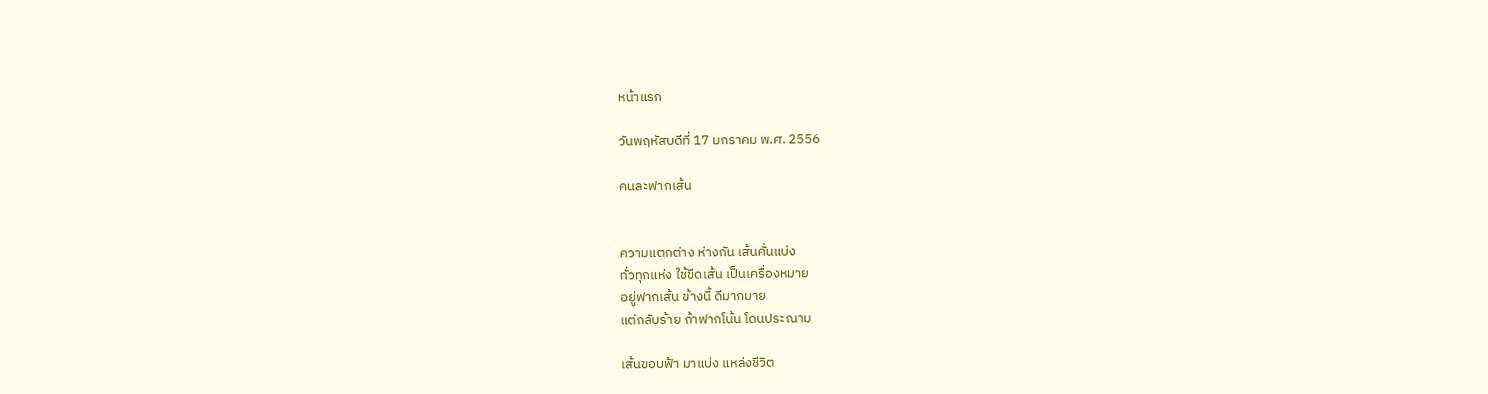หน้าแรก

วันพฤหัสบดีที่ 17 มกราคม พ.ศ. 2556

คนละฟากเส้น


ความแตกต่าง ห่างกัน เส้นคั่นแบ่ง
ทั่วทุกแห่ง ใช้ขีดเส้น เป็นเครื่องหมาย
อยู่ฟากเส้น ข้างนี้ ดีมากมาย
แต่กลับร้าย ถ้าฟากโน้น โดนประณาม

เส้นขอบฟ้า มาแบ่ง แหล่งชีวิต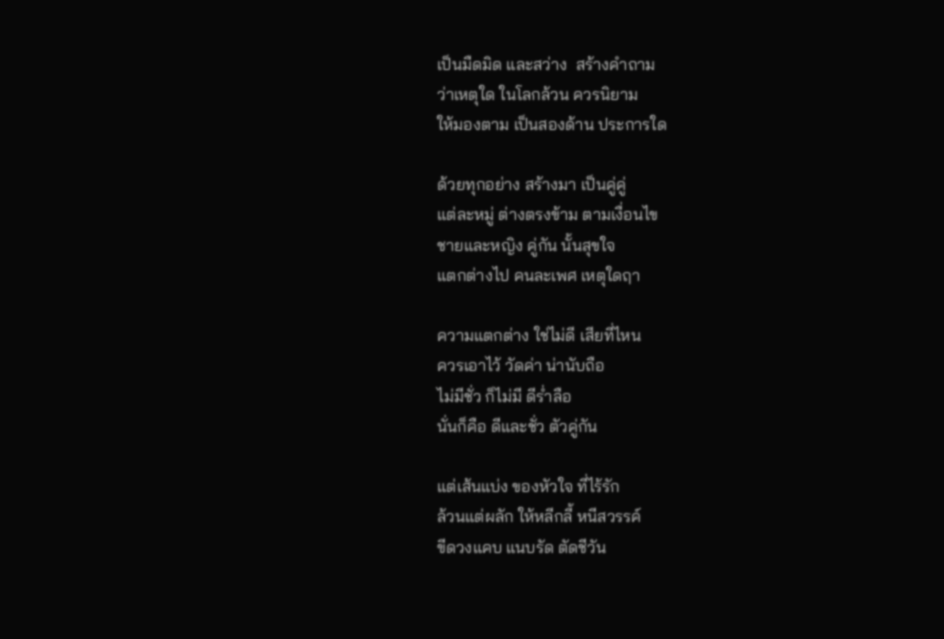เป็นมืดมิด และสว่าง  สร้างคำถาม
ว่าเหตุใด ในโลกล้วน ควรนิยาม
ให้มองตาม เป็นสองด้าน ประการใด

ด้วยทุกอย่าง สร้างมา เป็นคู่คู่
แต่ละหมู่ ต่างตรงข้าม ตามเงื่อนไข
ชายและหญิง คู่กัน นั้นสุขใจ
แตกต่างไป คนละเพศ เหตุใดฤา

ความแตกต่าง ใช่ไม่ดี เสียที่ไหน
ควรเอาไว้ วัดค่า น่านับถือ
ไม่มีชั่ว ก็ไม่มี ดีร่ำลือ
นั่นก็คือ ดีและชั่ว ตัวคู่กัน

แต่เส้นแบ่ง ของหัวใจ ที่ไร้รัก
ล้วนแต่ผลัก ให้หลีกลี้ หนีสวรรค์
ขีดวงแคบ แนบรัด ตัดชีวัน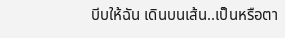บีบให้ฉัน เดินบนเส้น..เป็นหรือตา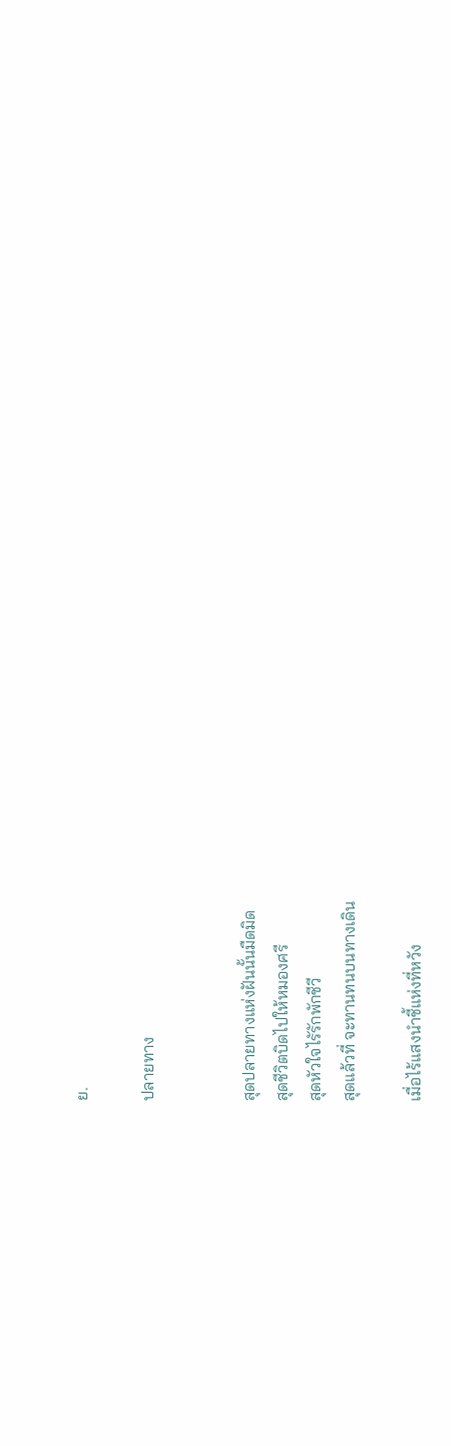ย.

ปลายทาง


สุดปลายทางแห่งฝันนั้นมืดมิด
สุดชีวิตบิดไปให้หมองศรี
สุดหัวใจไรัรักพักชีวี
สุดแล้วที่ จะทานทนบนทางเดิน

เมื่อไร้แสงนำชี้แห่งที่หวัง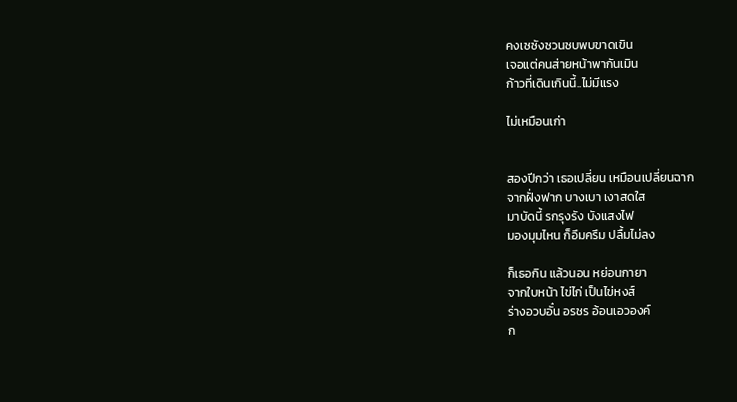คงเซซังซวนซบพบขาดเขิน
เจอแต่คนส่ายหน้าพากันเมิน
ก้าวที่เดินเกินนี้..ไม่มีแรง

ไม่เหมือนเก่า


สองปีกว่า เธอเปลี่ยน เหมือนเปลี่ยนฉาก
จากฝั่งฟาก บางเบา เงาสดใส
มาบัดนี้ รกรุงรัง บังแสงไฟ
มองมุมไหน ก็อึมครึม ปลื้มไม่ลง

ก็เธอกิน แล้วนอน หย่อนกายา
จากใบหน้า ไข่ไก่ เป็นไข่หงส์
ร่างอวบอั๋น อรชร อ้อนเอวองค์
ก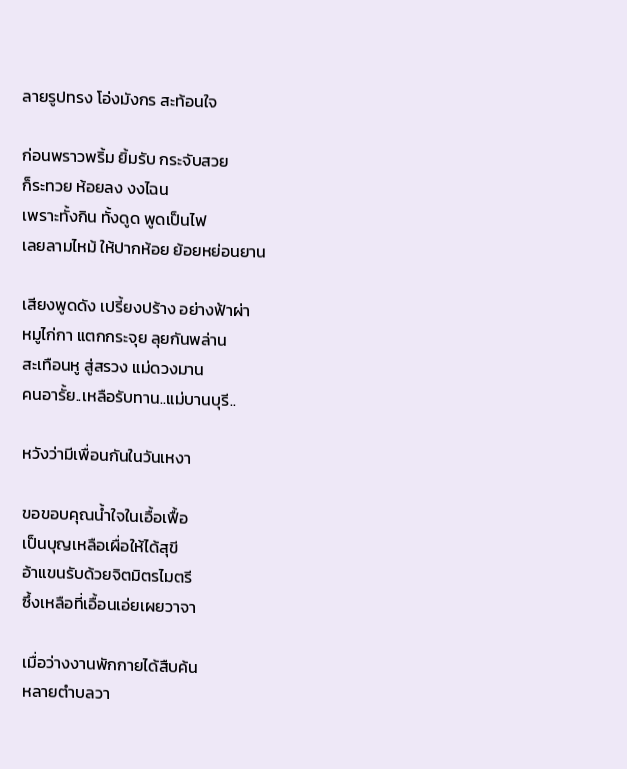ลายรูปทรง โอ่งมังกร สะท้อนใจ

ก่อนพราวพริ้ม ยิ้มรับ กระจับสวย
ก็ระทวย ห้อยลง งงไฉน
เพราะทั้งกิน ทั้งดูด พูดเป็นไฟ
เลยลามไหม้ ให้ปากห้อย ย้อยหย่อนยาน

เสียงพูดดัง เปรี้ยงปร้าง อย่างฟ้าผ่า
หมูไก่กา แตกกระจุย ลุยกันพล่าน
สะเทือนหู สู่สรวง แม่ดวงมาน
คนอารั้ย..เหลือรับทาน..แม่บานบุรี..

หวังว่ามีเพื่อนกันในวันเหงา

ขอขอบคุณน้ำใจในเอื้อเฟื้อ
เป็นบุญเหลือเผื่อให้ได้สุขี
อ้าแขนรับด้วยจิตมิตรไมตรี
ซึ้งเหลือที่เอื้อนเอ่ยเผยวาจา

เมื่อว่างงานพักกายได้สืบค้น
หลายตำบลวา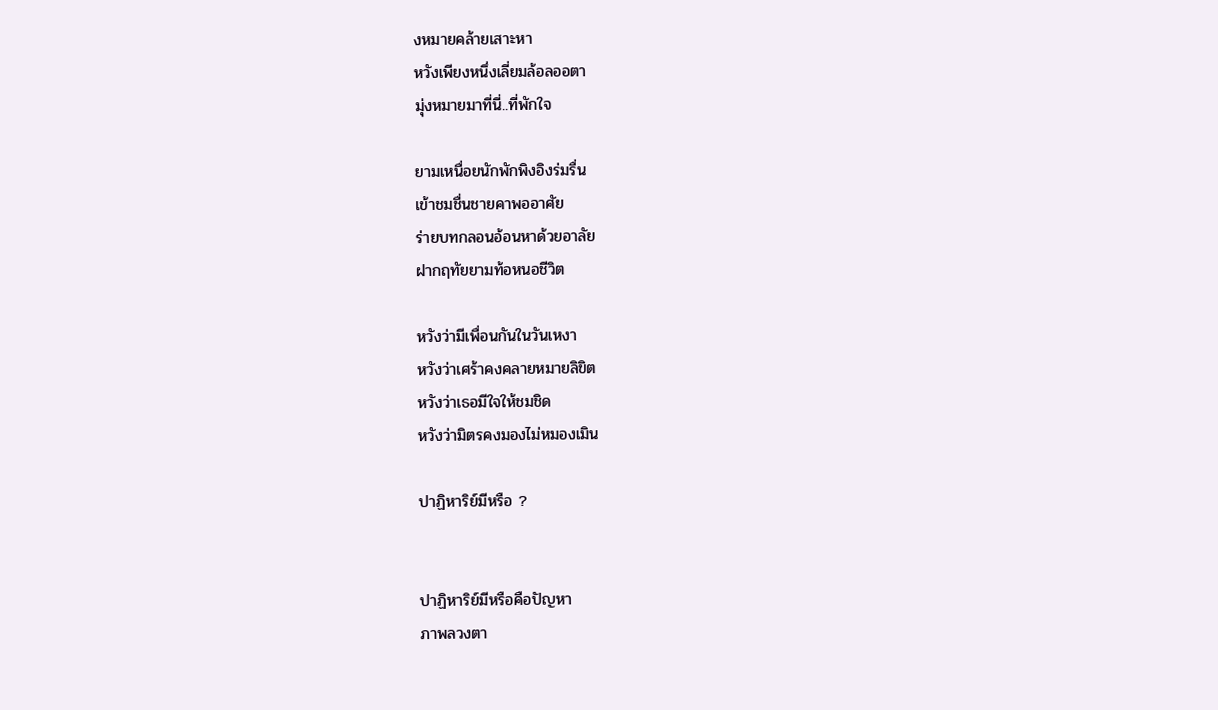งหมายคล้ายเสาะหา
หวังเพียงหนึ่งเลี่ยมล้อลออตา
มุ่งหมายมาที่นี่..ที่พักใจ

ยามเหนื่อยนักพักพิงอิงร่มรื่น
เข้าชมชื่นชายคาพออาศัย
ร่ายบทกลอนอ้อนหาด้วยอาลัย
ฝากฤทัยยามท้อหนอชีวิต

หวังว่ามีเพื่อนกันในวันเหงา
หวังว่าเศร้าคงคลายหมายลิขิต
หวังว่าเธอมีใจให้ชมชิด
หวังว่ามิตรคงมองไม่หมองเมิน

ปาฏิหาริย์มีหรือ ?


ปาฏิหาริย์มีหรือคือปัญหา
ภาพลวงตา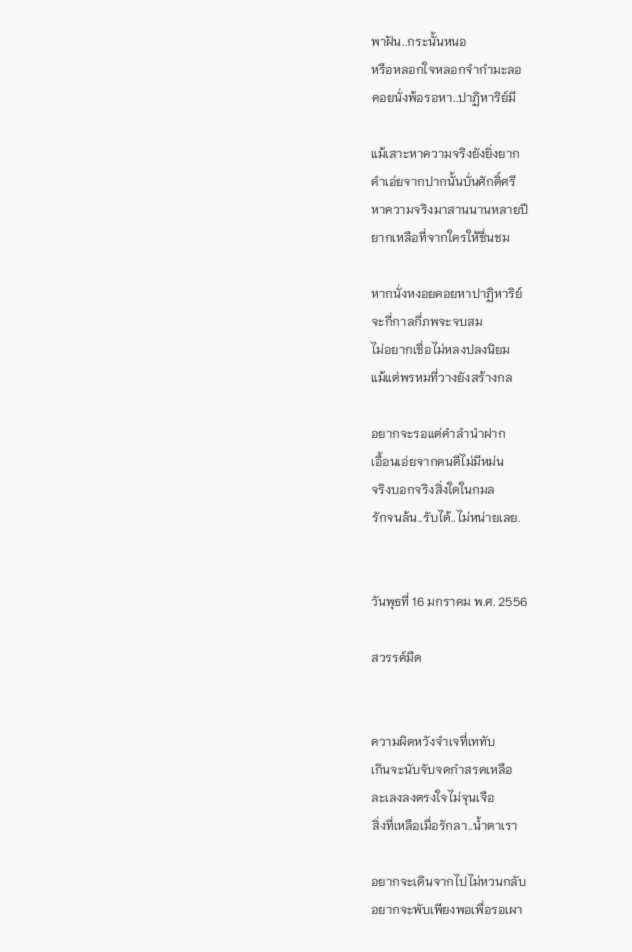พาฝัน..กระนั้นหนอ
หรือหลอกใจหลอกจำกำมะลอ
คอยนั่งพ้อรอหา..ปาฏิหาริย์มี

แม้เสาะหาความจริงยังยิ่งยาก
คำเอ่ยจากปากนั้นบั่นศักดิ์ศรี
หาความจริงมาสานนานหลายปี
ยากเหลือที่จากใครให้ชื่นชม

หากนั่งหงอยคอยหาปาฏิหาริย์
จะกี่กาลกี่ภพจะจบสม
ไม่อยากเชื่อไม่หลงปลงนิยม
แม้แต่พรหมที่วางยังสร้างกล

อยากจะรอแต่คำลำนำฝาก
เอื้อนเอ่ยจากคนดีไม่มีหม่น
จริงบอกจริงสิ่งใดในกมล
รักจนล้น..รับได้..ไม่หน่ายเลย.


วันพุธที่ 16 มกราคม พ.ศ. 2556

สวรรค์มืด


ความผิดหวังจำเจที่เททับ
เกินจะนับจับจดกำสรดเหลือ
ละเลงลงตรงใจไม่จุนเจือ
สิ่งที่เหลือเมื่อรักลา..น้ำตาเรา

อยากจะเดินจากไปไม่หวนกลับ
อยากจะพับเพียงพอเพื่อรอเผา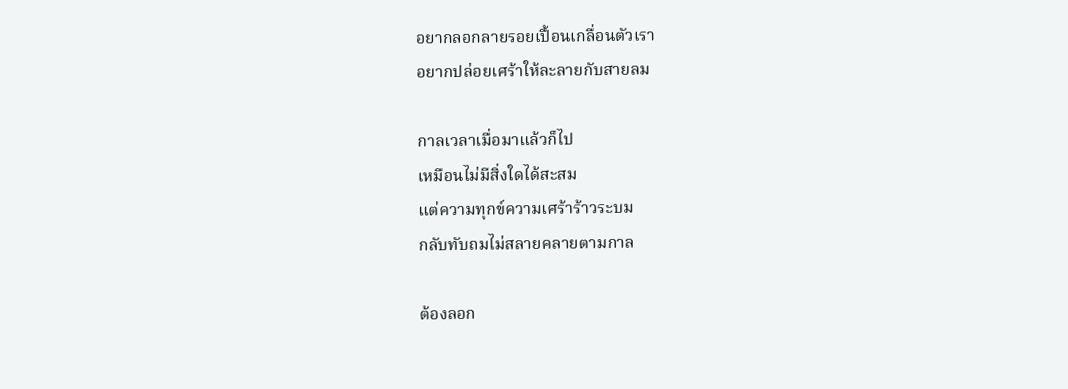อยากลอกลายรอยเปื้อนเกลื่อนตัวเรา
อยากปล่อยเศร้าให้ละลายกับสายลม

กาลเวลาเมื่อมาแล้วก็ไป
เหมือนไม่มีสิ่งใดได้สะสม
แต่ความทุกข์ความเศร้าร้าวระบม
กลับทับถมไม่สลายคลายตามกาล

ต้องลอก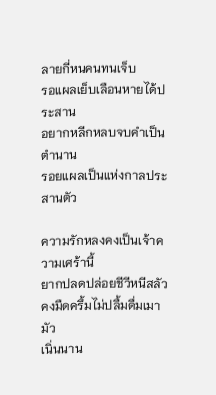ลายกี่หนคนทนเจ็บ
รอแผลเย็บเลือนหายได้ประสาน
อยากหลีกหลบจบคำเป็นตำนาน
รอยแผลเป็นแห่งกาลประสานตัว

ความรักหลงคงเป็นเจ้าความเศร้านี้
ยากปลดปล่อยชีวีหนีสลัว
คงมืดครึ้มไม่ปลื้มดื่มเมามัว
เนิ่นนาน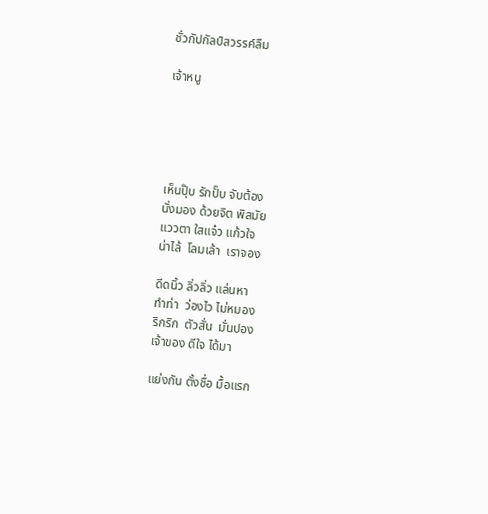ชั่วกัปกัลป์สวรรค์ลืม

เจ้าหนู





เห็นปุ๊บ รักปั๊บ จับต้อง
นั่งมอง ด้วยจิต พิสมัย
แววตา ใสแจ๋ว แก้วใจ
น่าไล้  โลมเล้า  เราจอง

ดีดนิ้ว ลิ่วลิ่ว แล่นหา
ทำท่า  ว่องไว ไม่หมอง
ริกริก  ตัวสั่น  มั่นปอง
เจ้าของ ดีใจ ได้มา

แย่งกัน ตั้งชื่อ มื้อแรก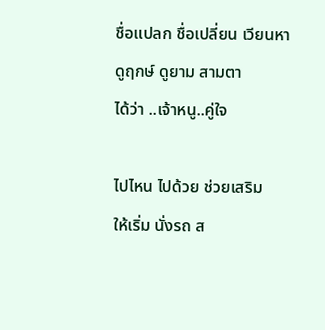ชื่อแปลก ชื่อเปลี่ยน เวียนหา
ดูฤกษ์ ดูยาม สามตา
ได้ว่า ..เจ้าหนู..คู่ใจ

ไปไหน ไปด้วย ช่วยเสริม
ให้เริ่ม นั่งรถ ส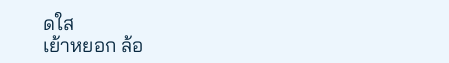ดใส
เย้าหยอก ล้อ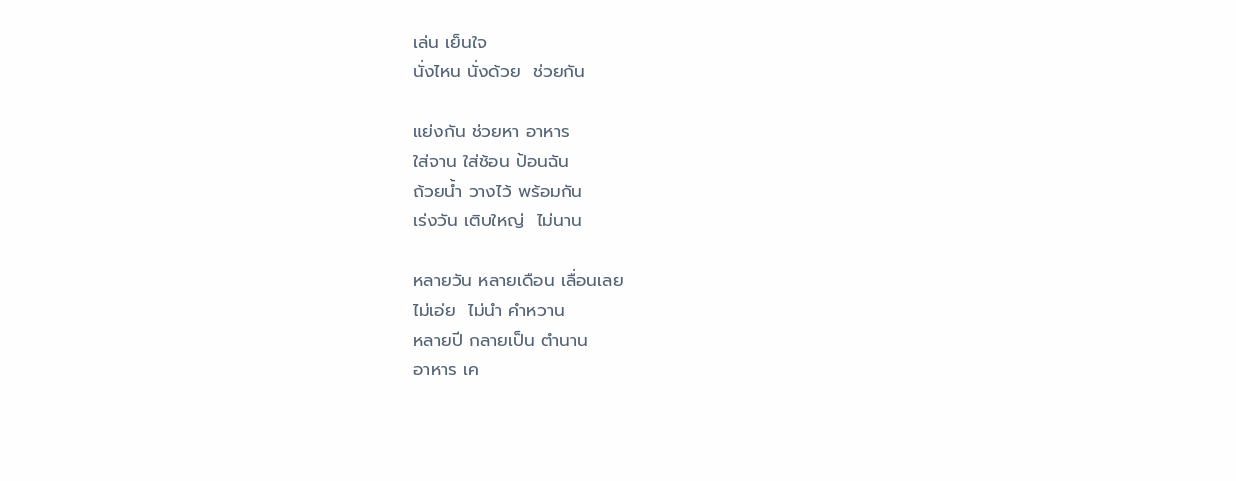เล่น เย็นใจ
นั่งไหน นั่งด้วย  ช่วยกัน

แย่งกัน ช่วยหา อาหาร
ใส่จาน ใส่ช้อน ป้อนฉัน
ถ้วยน้ำ วางไว้ พร้อมกัน
เร่งวัน เติบใหญ่  ไม่นาน

หลายวัน หลายเดือน เลื่อนเลย
ไม่เอ่ย  ไม่นำ คำหวาน
หลายปี กลายเป็น ตำนาน
อาหาร เค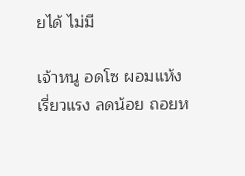ยได้ ไม่มี

เจ้าหนู อดโซ ผอมแห้ง
เรี่ยวแรง ลดน้อย ถอยห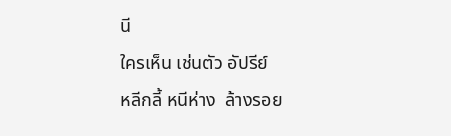นี
ใครเห็น เช่นตัว อัปรีย์
หลีกลี้ หนีห่าง  ล้างรอย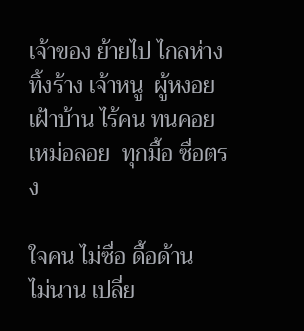เจ้าของ ย้ายไป ไกลห่าง
ทิ้งร้าง เจ้าหนู  ผู้หงอย
เฝ้าบ้าน ไร้คน ทนคอย
เหม่อลอย  ทุกมื้อ ซื่อตรง

ใจคน ไม่ซื่อ ดื้อด้าน
ไม่นาน เปลี่ย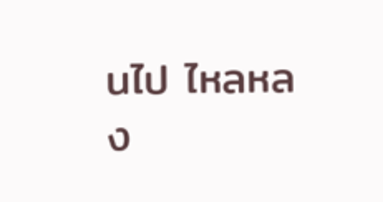นไป ไหลหลง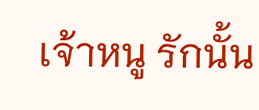เจ้าหนู รักนั้น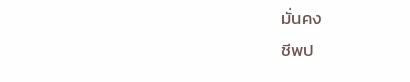มั่นคง
ชีพป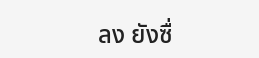ลง ยังซื่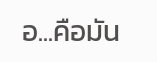อ...คือมัน